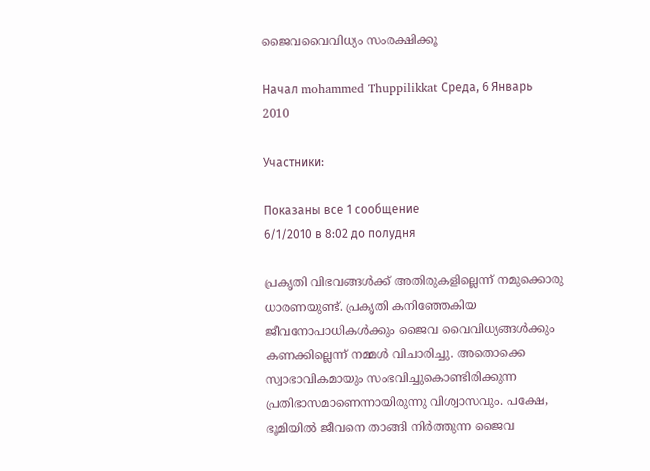ജൈവവൈവിധ്യം സംരക്ഷിക്കൂ

Начал mohammed Thuppilikkat Среда, 6 Январь 2010

Участники:

Показаны все 1 сообщение
6/1/2010 в 8:02 до полудня

പ്രകൃതി വിഭവങ്ങള്‍ക്ക് അതിരുകളില്ലെന്ന് നമുക്കൊരു ധാരണയുണ്ട്. പ്രകൃതി കനിഞ്ഞേകിയ ജീവനോപാധികള്‍ക്കും ജൈവ വൈവിധ്യങ്ങള്‍ക്കും കണക്കില്ലെന്ന് നമ്മള്‍ വിചാരിച്ചു. അതൊക്കെ സ്വാഭാവികമായും സംഭവിച്ചുകൊണ്ടിരിക്കുന്ന പ്രതിഭാസമാണെന്നായിരുന്നു വിശ്വാസവും. പക്ഷേ, ഭൂമിയില്‍ ജീവനെ താങ്ങി നിര്‍ത്തുന്ന ജൈവ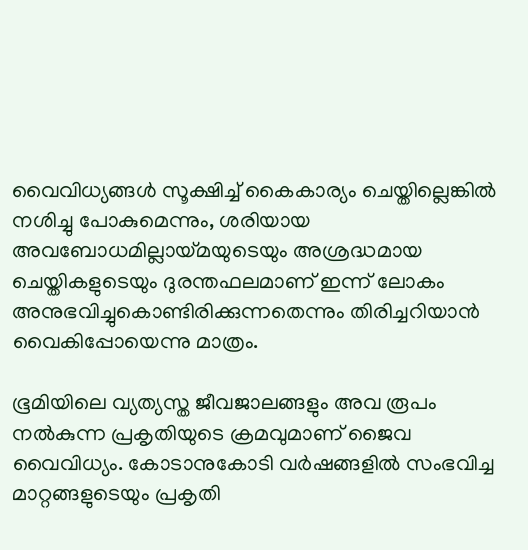വൈവിധ്യങ്ങള്‍ സൂക്ഷിച്ച് കൈകാര്യം ചെയ്തില്ലെങ്കില്‍ നശിച്ചു പോകുമെന്നും, ശരിയായ അവബോധമില്ലായ്മയുടെയും അശ്രദ്ധമായ ചെയ്തികളുടെയും ദുരന്തഫലമാണ് ഇന്ന് ലോകം അനുഭവിച്ചുകൊണ്ടിരിക്കുന്നതെന്നും തിരിച്ചറിയാന്‍ വൈകിപ്പോയെന്നു മാത്രം.

ഭൂമിയിലെ വ്യത്യസ്ത ജീവജാലങ്ങളും അവ രൂപം നല്‍കുന്ന പ്രകൃതിയുടെ ക്രമവുമാണ് ജൈവ വൈവിധ്യം. കോടാനുകോടി വര്‍ഷങ്ങളില്‍ സംഭവിച്ച മാറ്റങ്ങളുടെയും പ്രകൃതി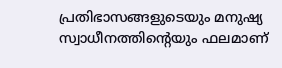പ്രതിഭാസങ്ങളുടെയും മനുഷ്യ സ്വാധീനത്തിന്റെയും ഫലമാണ്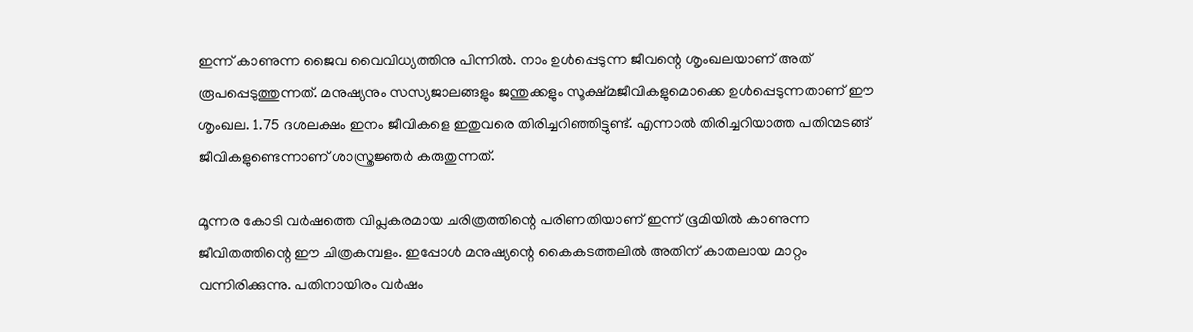ഇന്ന് കാണുന്ന ജൈവ വൈവിധ്യത്തിനു പിന്നില്‍. നാം ഉള്‍പ്പെടുന്ന ജീവന്റെ ശൃംഖലയാണ് അത് രൂപപ്പെടുത്തുന്നത്. മനുഷ്യനും സസ്യജാലങ്ങളും ജന്തുക്കളും സൂക്ഷ്മജീവികളുമൊക്കെ ഉള്‍പ്പെടുന്നതാണ് ഈ ശൃംഖല. 1.75 ദശലക്ഷം ഇനം ജീവികളെ ഇതുവരെ തിരിച്ചറിഞ്ഞിട്ടുണ്ട്. എന്നാല്‍ തിരിച്ചറിയാത്ത പതിന്മടങ്ങ് ജീവികളുണ്ടെന്നാണ് ശാസ്ത്രജ്ഞര്‍ കരുതുന്നത്.

മൂന്നര കോടി വര്‍ഷത്തെ വിപ്ലകരമായ ചരിത്രത്തിന്റെ പരിണതിയാണ് ഇന്ന് ഭൂമിയില്‍ കാണുന്ന ജീവിതത്തിന്റെ ഈ ചിത്രകമ്പളം. ഇപ്പോള്‍ മനുഷ്യന്റെ കൈകടത്തലില്‍ അതിന് കാതലായ മാറ്റം വന്നിരിക്കുന്നു. പതിനായിരം വര്‍ഷം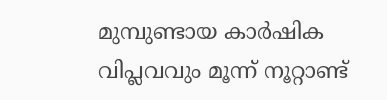മുമ്പുണ്ടായ കാര്‍ഷിക വിപ്ലവവും മൂന്ന് നൂറ്റാണ്ട്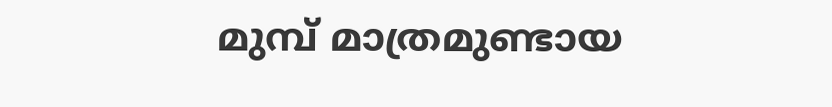മുമ്പ് മാത്രമുണ്ടായ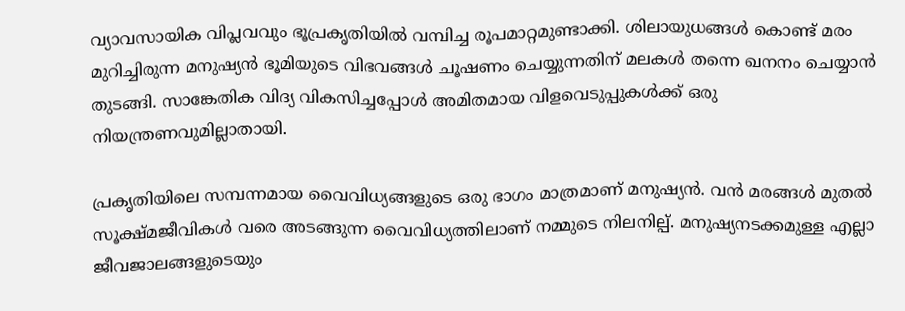വ്യാവസായിക വിപ്ലവവും ഭൂപ്രകൃതിയില്‍ വമ്പിച്ച രൂപമാറ്റമുണ്ടാക്കി. ശിലായുധങ്ങള്‍ കൊണ്ട് മരം മുറിച്ചിരുന്ന മനുഷ്യന്‍ ഭൂമിയുടെ വിഭവങ്ങള്‍ ചൂഷണം ചെയ്യുന്നതിന് മലകള്‍ തന്നെ ഖനനം ചെയ്യാന്‍ തുടങ്ങി. സാങ്കേതിക വിദ്യ വികസിച്ചപ്പോള്‍ അമിതമായ വിളവെടുപ്പുകള്‍ക്ക് ഒരു നിയന്ത്രണവുമില്ലാതായി.

പ്രകൃതിയിലെ സമ്പന്നമായ വൈവിധ്യങ്ങളുടെ ഒരു ഭാഗം മാത്രമാണ് മനുഷ്യന്‍. വന്‍ മരങ്ങള്‍ മുതല്‍ സൂക്ഷ്മജീവികള്‍ വരെ അടങ്ങുന്ന വൈവിധ്യത്തിലാണ് നമ്മുടെ നിലനില്പ്. മനുഷ്യനടക്കമുള്ള എല്ലാ ജീവജാലങ്ങളുടെയും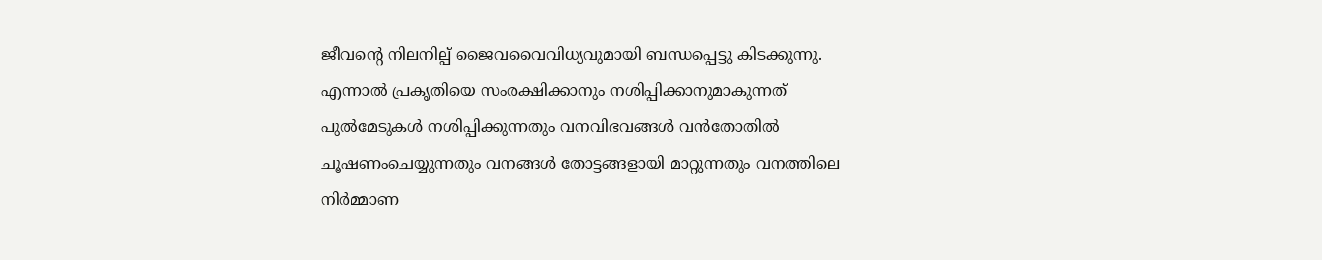ജീവന്റെ നിലനില്പ് ജൈവവൈവിധ്യവുമായി ബന്ധപ്പെട്ടു കിടക്കുന്നു. എന്നാല്‍ പ്രകൃതിയെ സംരക്ഷിക്കാനും നശിപ്പിക്കാനുമാകുന്നത് പുല്‍മേടുകള്‍ നശിപ്പിക്കുന്നതും വനവിഭവങ്ങള്‍ വന്‍തോതില്‍ ചൂഷണംചെയ്യുന്നതും വനങ്ങള്‍ തോട്ടങ്ങളായി മാറ്റുന്നതും വനത്തിലെ നിര്‍മ്മാണ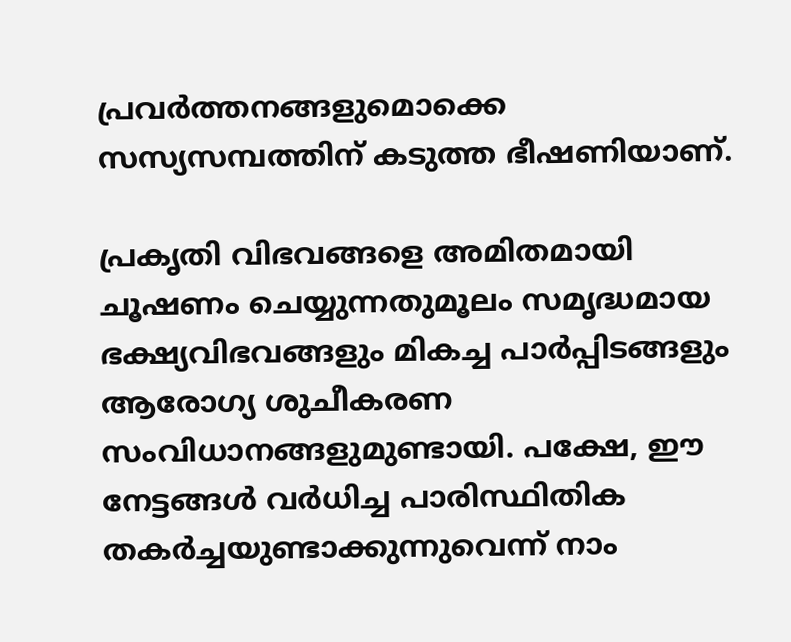പ്രവര്‍ത്തനങ്ങളുമൊക്കെ സസ്യസമ്പത്തിന് കടുത്ത ഭീഷണിയാണ്.

പ്രകൃതി വിഭവങ്ങളെ അമിതമായി ചൂഷണം ചെയ്യുന്നതുമൂലം സമൃദ്ധമായ ഭക്ഷ്യവിഭവങ്ങളും മികച്ച പാര്‍പ്പിടങ്ങളും ആരോഗ്യ ശുചീകരണ സംവിധാനങ്ങളുമുണ്ടായി. പക്ഷേ, ഈ നേട്ടങ്ങള്‍ വര്‍ധിച്ച പാരിസ്ഥിതിക തകര്‍ച്ചയുണ്ടാക്കുന്നുവെന്ന് നാം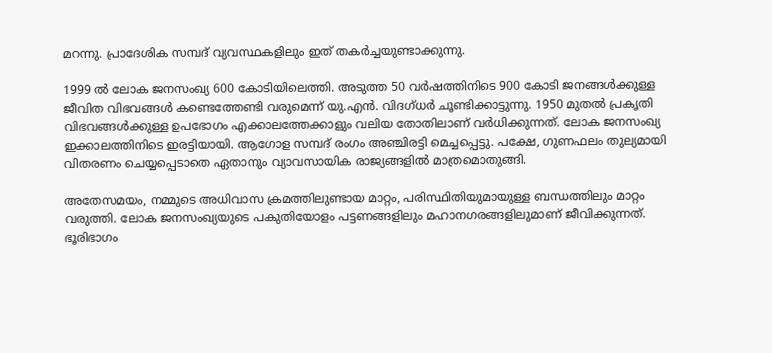മറന്നു. പ്രാദേശിക സമ്പദ് വ്യവസ്ഥകളിലും ഇത് തകര്‍ച്ചയുണ്ടാക്കുന്നു.

1999 ല്‍ ലോക ജനസംഖ്യ 600 കോടിയിലെത്തി. അടുത്ത 50 വര്‍ഷത്തിനിടെ 900 കോടി ജനങ്ങള്‍ക്കുള്ള ജീവിത വിഭവങ്ങള്‍ കണ്ടെത്തേണ്ടി വരുമെന്ന് യു.എന്‍. വിദഗ്ധര്‍ ചൂണ്ടിക്കാട്ടുന്നു. 1950 മുതല്‍ പ്രകൃതി വിഭവങ്ങള്‍ക്കുള്ള ഉപഭോഗം എക്കാലത്തേക്കാളും വലിയ തോതിലാണ് വര്‍ധിക്കുന്നത്. ലോക ജനസംഖ്യ ഇക്കാലത്തിനിടെ ഇരട്ടിയായി. ആഗോള സമ്പദ് രംഗം അഞ്ചിരട്ടി മെച്ചപ്പെട്ടു. പക്ഷേ, ഗുണഫലം തുല്യമായി വിതരണം ചെയ്യപ്പെടാതെ ഏതാനും വ്യാവസായിക രാജ്യങ്ങളില്‍ മാത്രമൊതുങ്ങി.

അതേസമയം, നമ്മുടെ അധിവാസ ക്രമത്തിലുണ്ടായ മാറ്റം, പരിസ്ഥിതിയുമായുള്ള ബന്ധത്തിലും മാറ്റം വരുത്തി. ലോക ജനസംഖ്യയുടെ പകുതിയോളം പട്ടണങ്ങളിലും മഹാനഗരങ്ങളിലുമാണ് ജീവിക്കുന്നത്. ഭൂരിഭാഗം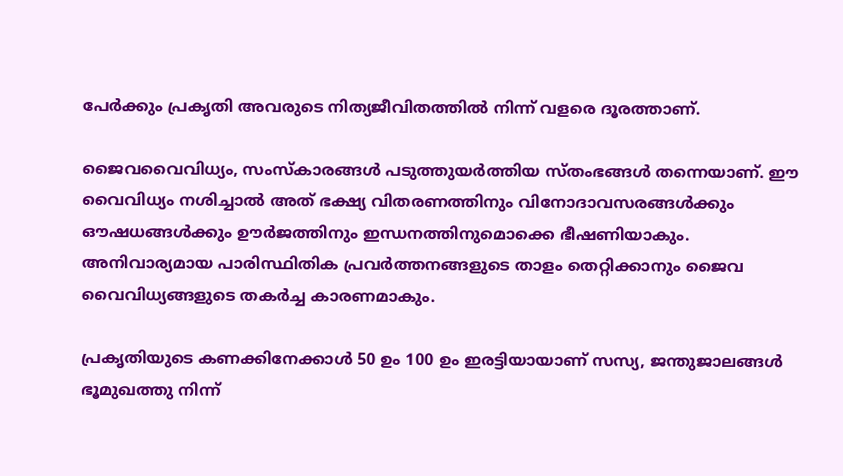പേര്‍ക്കും പ്രകൃതി അവരുടെ നിത്യജീവിതത്തില്‍ നിന്ന് വളരെ ദൂരത്താണ്.

ജൈവവൈവിധ്യം, സംസ്‌കാരങ്ങള്‍ പടുത്തുയര്‍ത്തിയ സ്തംഭങ്ങള്‍ തന്നെയാണ്. ഈ വൈവിധ്യം നശിച്ചാല്‍ അത് ഭക്ഷ്യ വിതരണത്തിനും വിനോദാവസരങ്ങള്‍ക്കും ഔഷധങ്ങള്‍ക്കും ഊര്‍ജത്തിനും ഇന്ധനത്തിനുമൊക്കെ ഭീഷണിയാകും. അനിവാര്യമായ പാരിസ്ഥിതിക പ്രവര്‍ത്തനങ്ങളുടെ താളം തെറ്റിക്കാനും ജൈവ വൈവിധ്യങ്ങളുടെ തകര്‍ച്ച കാരണമാകും.

പ്രകൃതിയുടെ കണക്കിനേക്കാള്‍ 50 ഉം 100 ഉം ഇരട്ടിയായാണ് സസ്യ, ജന്തുജാലങ്ങള്‍ ഭൂമുഖത്തു നിന്ന്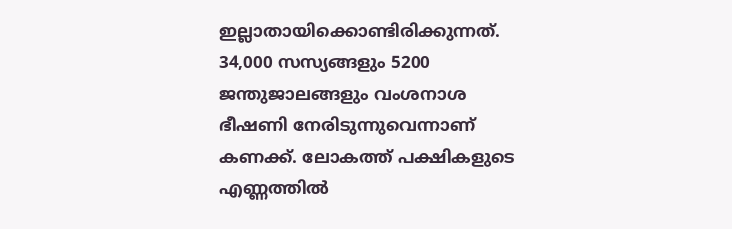ഇല്ലാതായിക്കൊണ്ടിരിക്കുന്നത്. 34,000 സസ്യങ്ങളും 5200 ജന്തുജാലങ്ങളും വംശനാശ ഭീഷണി നേരിടുന്നുവെന്നാണ് കണക്ക്. ലോകത്ത് പക്ഷികളുടെ എണ്ണത്തില്‍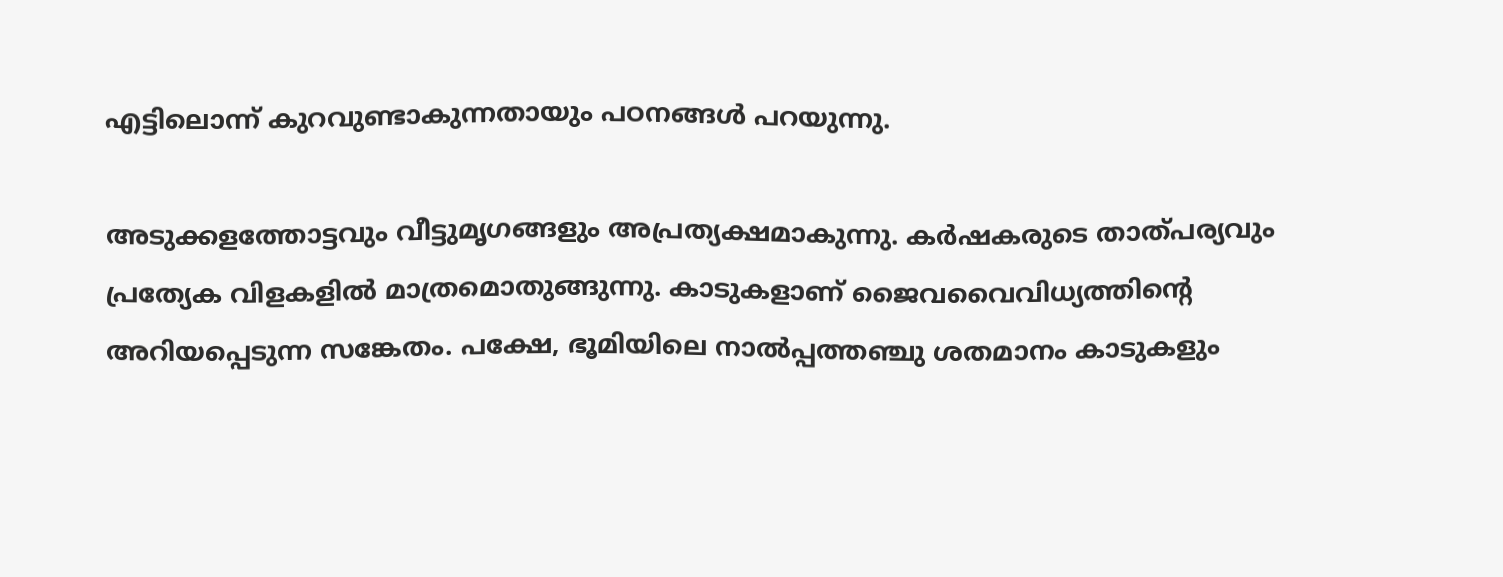എട്ടിലൊന്ന് കുറവുണ്ടാകുന്നതായും പഠനങ്ങള്‍ പറയുന്നു.

അടുക്കളത്തോട്ടവും വീട്ടുമൃഗങ്ങളും അപ്രത്യക്ഷമാകുന്നു. കര്‍ഷകരുടെ താത്പര്യവും പ്രത്യേക വിളകളില്‍ മാത്രമൊതുങ്ങുന്നു. കാടുകളാണ് ജൈവവൈവിധ്യത്തിന്റെ അറിയപ്പെടുന്ന സങ്കേതം. പക്ഷേ, ഭൂമിയിലെ നാല്‍പ്പത്തഞ്ചു ശതമാനം കാടുകളും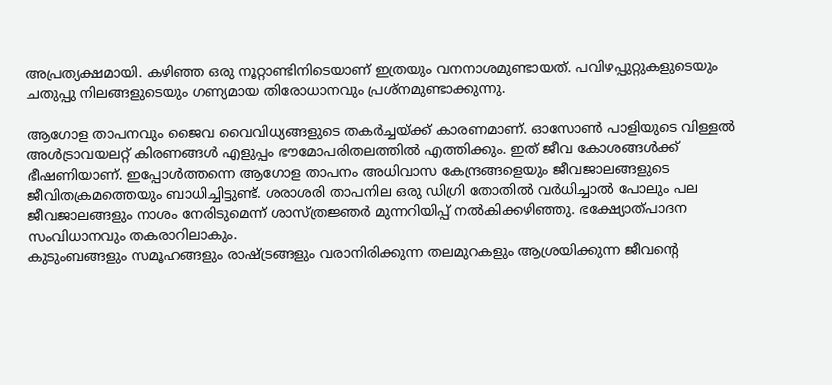അപ്രത്യക്ഷമായി. കഴിഞ്ഞ ഒരു നൂറ്റാണ്ടിനിടെയാണ് ഇത്രയും വനനാശമുണ്ടായത്. പവിഴപ്പുറ്റുകളുടെയും ചതുപ്പു നിലങ്ങളുടെയും ഗണ്യമായ തിരോധാനവും പ്രശ്‌നമുണ്ടാക്കുന്നു.

ആഗോള താപനവും ജൈവ വൈവിധ്യങ്ങളുടെ തകര്‍ച്ചയ്ക്ക് കാരണമാണ്. ഓസോണ്‍ പാളിയുടെ വിള്ളല്‍ അള്‍ട്രാവയലറ്റ് കിരണങ്ങള്‍ എളുപ്പം ഭൗമോപരിതലത്തില്‍ എത്തിക്കും. ഇത് ജീവ കോശങ്ങള്‍ക്ക് ഭീഷണിയാണ്. ഇപ്പോള്‍ത്തന്നെ ആഗോള താപനം അധിവാസ കേന്ദ്രങ്ങളെയും ജീവജാലങ്ങളുടെ ജീവിതക്രമത്തെയും ബാധിച്ചിട്ടുണ്ട്. ശരാശരി താപനില ഒരു ഡിഗ്രി തോതില്‍ വര്‍ധിച്ചാല്‍ പോലും പല ജീവജാലങ്ങളും നാശം നേരിടുമെന്ന് ശാസ്ത്രജ്ഞര്‍ മുന്നറിയിപ്പ് നല്‍കിക്കഴിഞ്ഞു. ഭക്ഷ്യോത്പാദന സംവിധാനവും തകരാറിലാകും.
കുടുംബങ്ങളും സമൂഹങ്ങളും രാഷ്ട്രങ്ങളും വരാനിരിക്കുന്ന തലമുറകളും ആശ്രയിക്കുന്ന ജീവന്റെ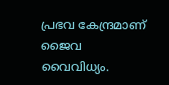പ്രഭവ കേന്ദ്രമാണ് ജൈവ വൈവിധ്യം.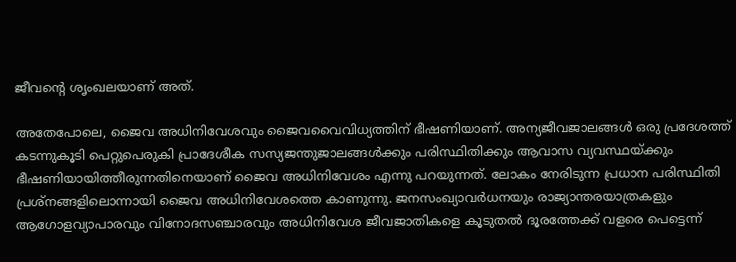ജീവന്റെ ശൃംഖലയാണ് അത്.

അതേപോലെ, ജൈവ അധിനിവേശവും ജൈവവൈവിധ്യത്തിന് ഭീഷണിയാണ്. അന്യജീവജാലങ്ങള്‍ ഒരു പ്രദേശത്ത് കടന്നുകൂടി പെറ്റുപെരുകി പ്രാദേശീക സസ്യജന്തുജാലങ്ങള്‍ക്കും പരിസ്ഥിതിക്കും ആവാസ വ്യവസ്ഥയ്ക്കും ഭീഷണിയായിത്തീരുന്നതിനെയാണ് ജൈവ അധിനിവേശം എന്നു പറയുന്നത്. ലോകം നേരിടുന്ന പ്രധാന പരിസ്ഥിതി പ്രശ്‌നങ്ങളിലൊന്നായി ജൈവ അധിനിവേശത്തെ കാണുന്നു. ജനസംഖ്യാവര്‍ധനയും രാജ്യാന്തരയാത്രകളും ആഗോളവ്യാപാരവും വിനോദസഞ്ചാരവും അധിനിവേശ ജീവജാതികളെ കൂടുതല്‍ ദൂരത്തേക്ക് വളരെ പെട്ടെന്ന്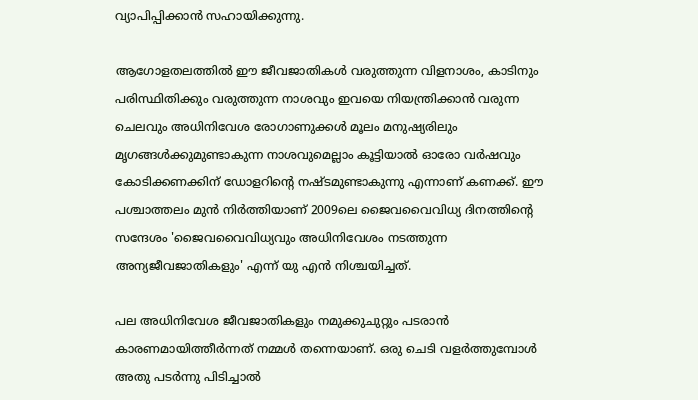വ്യാപിപ്പിക്കാന്‍ സഹായിക്കുന്നു.

ആഗോളതലത്തില്‍ ഈ ജീവജാതികള്‍ വരുത്തുന്ന വിളനാശം, കാടിനും പരിസ്ഥിതിക്കും വരുത്തുന്ന നാശവും ഇവയെ നിയന്ത്രിക്കാന്‍ വരുന്ന ചെലവും അധിനിവേശ രോഗാണുക്കള്‍ മൂലം മനുഷ്യരിലും മൃഗങ്ങള്‍ക്കുമുണ്ടാകുന്ന നാശവുമെല്ലാം കൂട്ടിയാല്‍ ഓരോ വര്‍ഷവും കോടിക്കണക്കിന് ഡോളറിന്റെ നഷ്ടമുണ്ടാകുന്നു എന്നാണ് കണക്ക്. ഈ പശ്ചാത്തലം മുന്‍ നിര്‍ത്തിയാണ് 2009ലെ ജൈവവൈവിധ്യ ദിനത്തിന്റെ സന്ദേശം 'ജൈവവൈവിധ്യവും അധിനിവേശം നടത്തുന്ന അന്യജീവജാതികളും' എന്ന് യു എന്‍ നിശ്ചയിച്ചത്.

പല അധിനിവേശ ജീവജാതികളും നമുക്കുചുറ്റും പടരാന്‍ കാരണമായിത്തീര്‍ന്നത് നമ്മള്‍ തന്നെയാണ്. ഒരു ചെടി വളര്‍ത്തുമ്പോള്‍ അതു പടര്‍ന്നു പിടിച്ചാല്‍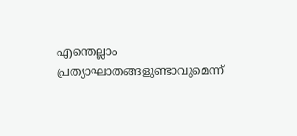എന്തെല്ലാം പ്രത്യാഘാതങ്ങളുണ്ടാവുമെന്ന്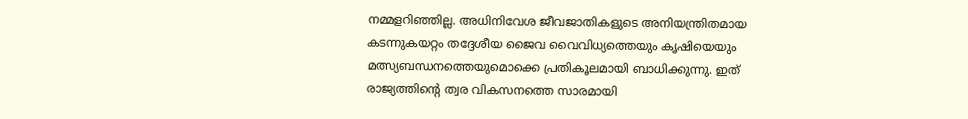നമ്മളറിഞ്ഞില്ല. അധിനിവേശ ജീവജാതികളുടെ അനിയന്ത്രിതമായ കടന്നുകയറ്റം തദ്ദേശീയ ജൈവ വൈവിധ്യത്തെയും കൃഷിയെയും മത്സ്യബന്ധനത്തെയുമൊക്കെ പ്രതികൂലമായി ബാധിക്കുന്നു. ഇത് രാജ്യത്തിന്റെ ത്വര വികസനത്തെ സാരമായി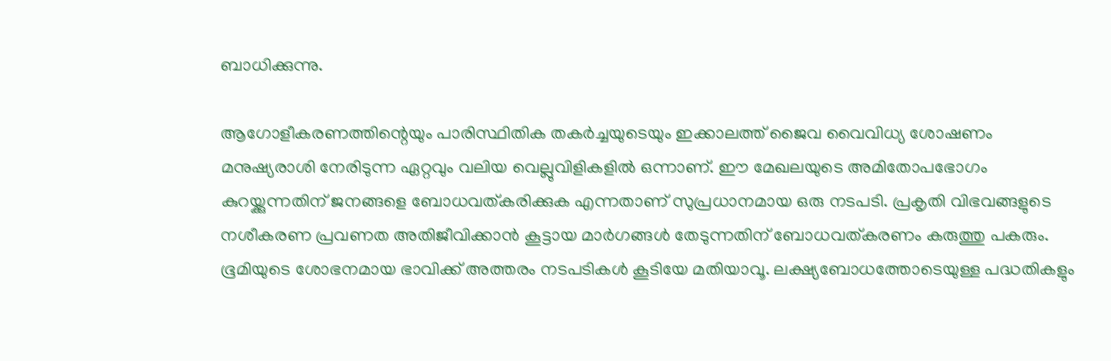ബാധിക്കുന്നു.

ആഗോളീകരണത്തിന്റെയും പാരിസ്ഥിതിക തകര്‍ച്ചയുടെയും ഇക്കാലത്ത് ജൈവ വൈവിധ്യ ശോഷണം മനുഷ്യരാശി നേരിടുന്ന ഏറ്റവും വലിയ വെല്ലുവിളികളില്‍ ഒന്നാണ്. ഈ മേഖലയുടെ അമിതോപഭോഗം കുറയ്ക്കുന്നതിന് ജനങ്ങളെ ബോധവത്കരിക്കുക എന്നതാണ് സുപ്രധാനമായ ഒരു നടപടി. പ്രകൃതി വിഭവങ്ങളുടെ നശീകരണ പ്രവണത അതിജീവിക്കാന്‍ കൂട്ടായ മാര്‍ഗങ്ങള്‍ തേടുന്നതിന് ബോധവത്കരണം കരുത്തു പകരും. ഭൂമിയുടെ ശോഭനമായ ഭാവിക്ക് അത്തരം നടപടികള്‍ കൂടിയേ മതിയാവൂ. ലക്ഷ്യബോധത്തോടെയുള്ള പദ്ധതികളും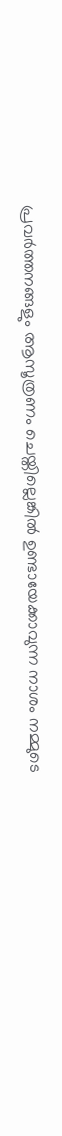പ്രവര്‍ത്തനങ്ങളും ആസൂത്രണം ചെയ്തില്ലെങ്കില്‍ ഉണ്ടായേക്കാവുന്ന നാശം നമ്മുടെ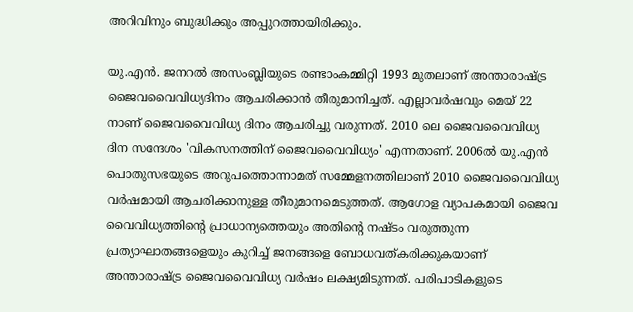അറിവിനും ബുദ്ധിക്കും അപ്പുറത്തായിരിക്കും.

യു.എന്‍. ജനറല്‍ അസംബ്ലിയുടെ രണ്ടാംകമ്മിറ്റി 1993 മുതലാണ് അന്താരാഷ്ട്ര ജൈവവൈവിധ്യദിനം ആചരിക്കാന്‍ തീരുമാനിച്ചത്. എല്ലാവര്‍ഷവും മെയ് 22 നാണ് ജൈവവൈവിധ്യ ദിനം ആചരിച്ചു വരുന്നത്. 2010 ലെ ജൈവവൈവിധ്യ ദിന സന്ദേശം 'വികസനത്തിന് ജൈവവൈവിധ്യം' എന്നതാണ്. 2006ല്‍ യു.എന്‍ പൊതുസഭയുടെ അറുപത്തൊന്നാമത് സമ്മേളനത്തിലാണ് 2010 ജൈവവൈവിധ്യ വര്‍ഷമായി ആചരിക്കാനുള്ള തീരുമാനമെടുത്തത്. ആഗോള വ്യാപകമായി ജൈവ വൈവിധ്യത്തിന്റെ പ്രാധാന്യത്തെയും അതിന്റെ നഷ്ടം വരുത്തുന്ന പ്രത്യാഘാതങ്ങളെയും കുറിച്ച് ജനങ്ങളെ ബോധവത്കരിക്കുകയാണ് അന്താരാഷ്ട്ര ജൈവവൈവിധ്യ വര്‍ഷം ലക്ഷ്യമിടുന്നത്. പരിപാടികളുടെ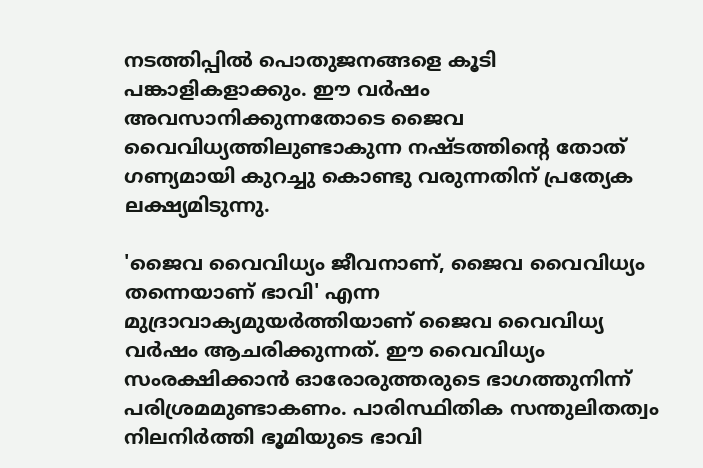നടത്തിപ്പില്‍ പൊതുജനങ്ങളെ കൂടി പങ്കാളികളാക്കും. ഈ വര്‍ഷം അവസാനിക്കുന്നതോടെ ജൈവ വൈവിധ്യത്തിലുണ്ടാകുന്ന നഷ്ടത്തിന്റെ തോത് ഗണ്യമായി കുറച്ചു കൊണ്ടു വരുന്നതിന് പ്രത്യേക ലക്ഷ്യമിടുന്നു.

'ജൈവ വൈവിധ്യം ജീവനാണ്, ജൈവ വൈവിധ്യം തന്നെയാണ് ഭാവി' എന്ന മുദ്രാവാക്യമുയര്‍ത്തിയാണ് ജൈവ വൈവിധ്യ വര്‍ഷം ആചരിക്കുന്നത്. ഈ വൈവിധ്യം സംരക്ഷിക്കാന്‍ ഓരോരുത്തരുടെ ഭാഗത്തുനിന്ന് പരിശ്രമമുണ്ടാകണം. പാരിസ്ഥിതിക സന്തുലിതത്വം നിലനിര്‍ത്തി ഭൂമിയുടെ ഭാവി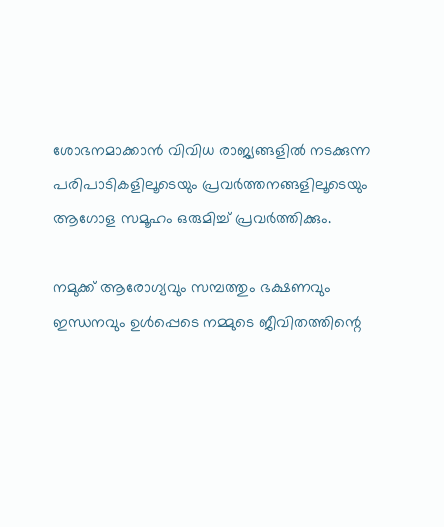ശോഭനമാക്കാന്‍ വിവിധ രാജ്യങ്ങളില്‍ നടക്കുന്ന പരിപാടികളിലൂടെയും പ്രവര്‍ത്തനങ്ങളിലൂടെയും ആഗോള സമൂഹം ഒരുമിച്ച് പ്രവര്‍ത്തിക്കും.

നമുക്ക് ആരോഗ്യവും സമ്പത്തും ഭക്ഷണവും ഇന്ധനവും ഉള്‍പ്പെടെ നമ്മുടെ ജീവിതത്തിന്റെ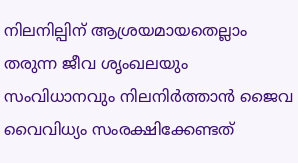നിലനില്പിന് ആശ്രയമായതെല്ലാം തരുന്ന ജീവ ശൃംഖലയും സംവിധാനവും നിലനിര്‍ത്താന്‍ ജൈവ വൈവിധ്യം സംരക്ഷിക്കേണ്ടത്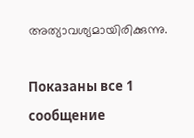അത്യാവശ്യമായിരിക്കുന്നു.

Показаны все 1 сообщение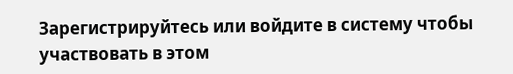Зарегистрируйтесь или войдите в систему чтобы участвовать в этом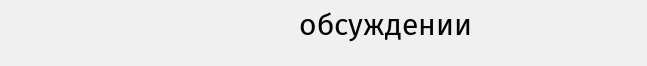обсуждении